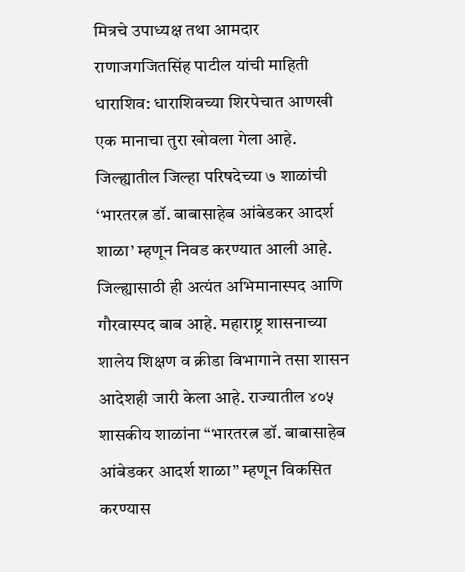मित्रचे उपाध्यक्ष तथा आमदार राणाजगजितसिंह पाटील यांची माहिती
धाराशिव: धाराशिवच्या शिरपेचात आणखी एक मानाचा तुरा खोवला गेला आहे. जिल्ह्यातील जिल्हा परिषदेच्या ७ शाळांची ‘भारतरत्न डॉ. बाबासाहेब आंबेडकर आदर्श शाळा’ म्हणून निवड करण्यात आली आहे. जिल्ह्यासाठी ही अत्यंत अभिमानास्पद आणि गौरवास्पद बाब आहे. महाराष्ट्र शासनाच्या शालेय शिक्षण व क्रीडा विभागाने तसा शासन आदेशही जारी केला आहे. राज्यातील ४०५ शासकीय शाळांना “भारतरत्न डॉ. बाबासाहेब आंबेडकर आदर्श शाळा” म्हणून विकसित करण्यास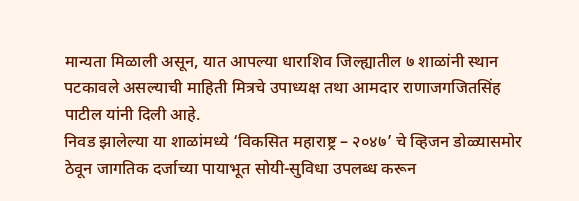मान्यता मिळाली असून, यात आपल्या धाराशिव जिल्ह्यातील ७ शाळांनी स्थान पटकावले असल्याची माहिती मित्रचे उपाध्यक्ष तथा आमदार राणाजगजितसिंह पाटील यांनी दिली आहे.
निवड झालेल्या या शाळांमध्ये ‘विकसित महाराष्ट्र – २०४७’ चे व्हिजन डोळ्यासमोर ठेवून जागतिक दर्जाच्या पायाभूत सोयी-सुविधा उपलब्ध करून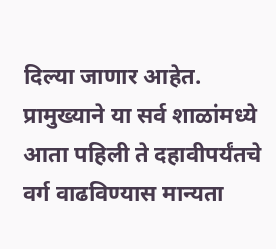दिल्या जाणार आहेत. प्रामुख्याने या सर्व शाळांमध्ये आता पहिली ते दहावीपर्यंतचे वर्ग वाढविण्यास मान्यता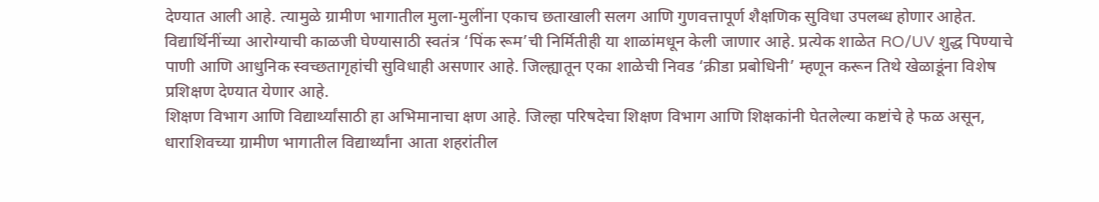देण्यात आली आहे. त्यामुळे ग्रामीण भागातील मुला-मुलींना एकाच छताखाली सलग आणि गुणवत्तापूर्ण शैक्षणिक सुविधा उपलब्ध होणार आहेत. विद्यार्थिनींच्या आरोग्याची काळजी घेण्यासाठी स्वतंत्र ‘पिंक रूम’ची निर्मितीही या शाळांमधून केली जाणार आहे. प्रत्येक शाळेत RO/UV शुद्ध पिण्याचे पाणी आणि आधुनिक स्वच्छतागृहांची सुविधाही असणार आहे. जिल्ह्यातून एका शाळेची निवड ‘क्रीडा प्रबोधिनी’ म्हणून करून तिथे खेळाडूंना विशेष प्रशिक्षण देण्यात येणार आहे.
शिक्षण विभाग आणि विद्यार्थ्यांसाठी हा अभिमानाचा क्षण आहे. जिल्हा परिषदेचा शिक्षण विभाग आणि शिक्षकांनी घेतलेल्या कष्टांचे हे फळ असून, धाराशिवच्या ग्रामीण भागातील विद्यार्थ्यांना आता शहरांतील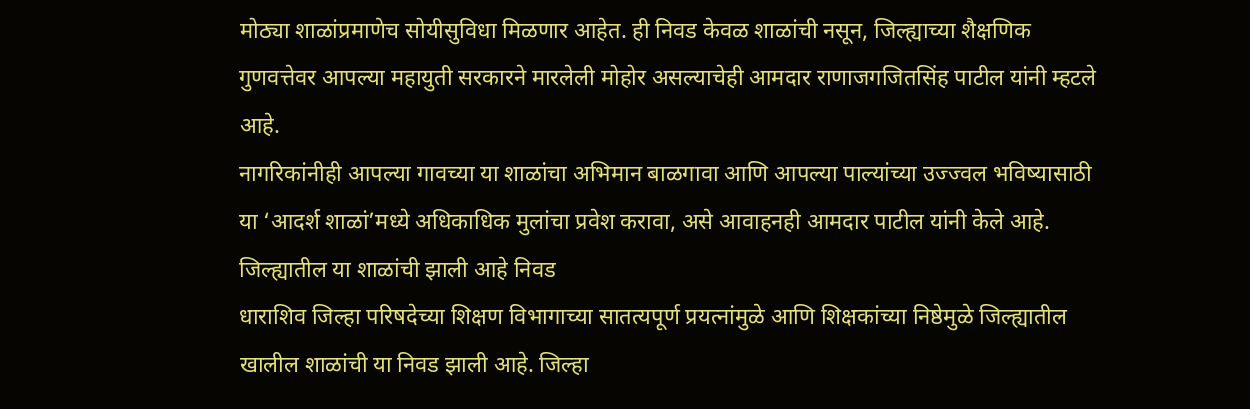मोठ्या शाळांप्रमाणेच सोयीसुविधा मिळणार आहेत. ही निवड केवळ शाळांची नसून, जिल्ह्याच्या शैक्षणिक गुणवत्तेवर आपल्या महायुती सरकारने मारलेली मोहोर असल्याचेही आमदार राणाजगजितसिंह पाटील यांनी म्हटले आहे.
नागरिकांनीही आपल्या गावच्या या शाळांचा अभिमान बाळगावा आणि आपल्या पाल्यांच्या उज्ज्वल भविष्यासाठी या ‘आदर्श शाळां’मध्ये अधिकाधिक मुलांचा प्रवेश करावा, असे आवाहनही आमदार पाटील यांनी केले आहे.
जिल्ह्यातील या शाळांची झाली आहे निवड
धाराशिव जिल्हा परिषदेच्या शिक्षण विभागाच्या सातत्यपूर्ण प्रयत्नांमुळे आणि शिक्षकांच्या निष्ठेमुळे जिल्ह्यातील खालील शाळांची या निवड झाली आहे. जिल्हा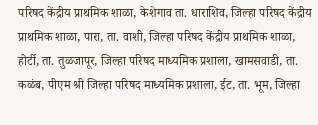परिषद केंद्रीय प्राथमिक शाळा, केशेगाव ता. धाराशिव, जिल्हा परिषद केंद्रीय प्राथमिक शाळा, पारा, ता. वाशी, जिल्हा परिषद केंद्रीय प्राथमिक शाळा, होर्टी, ता. तुळजापूर, जिल्हा परिषद माध्यमिक प्रशाला, खामसवाडी, ता. कळंब, पीएम श्री जिल्हा परिषद माध्यमिक प्रशाला, ईट, ता. भूम, जिल्हा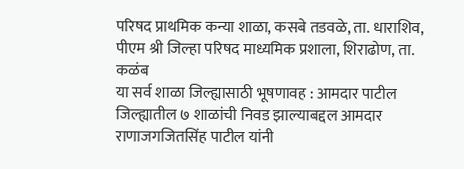परिषद प्राथमिक कन्या शाळा, कसबे तडवळे, ता. धाराशिव, पीएम श्री जिल्हा परिषद माध्यमिक प्रशाला, शिराढोण, ता. कळंब
या सर्व शाळा जिल्ह्यासाठी भूषणावह : आमदार पाटील
जिल्ह्यातील ७ शाळांची निवड झाल्याबद्दल आमदार राणाजगजितसिंह पाटील यांनी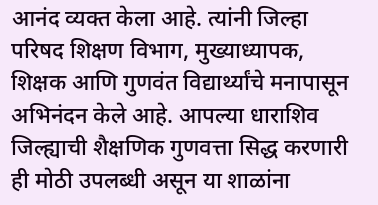आनंद व्यक्त केला आहे. त्यांनी जिल्हा परिषद शिक्षण विभाग, मुख्याध्यापक, शिक्षक आणि गुणवंत विद्यार्थ्यांचे मनापासून अभिनंदन केले आहे. आपल्या धाराशिव जिल्ह्याची शैक्षणिक गुणवत्ता सिद्ध करणारी ही मोठी उपलब्धी असून या शाळांना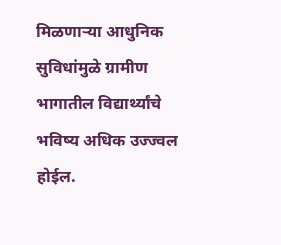मिळणाऱ्या आधुनिक सुविधांमुळे ग्रामीण भागातील विद्यार्थ्यांचे भविष्य अधिक उज्ज्वल होईल.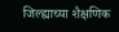जिल्ह्याच्या शैक्षणिक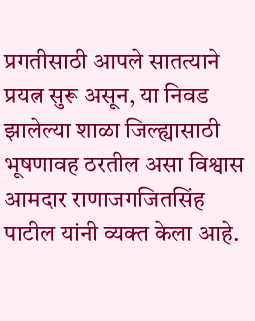प्रगतीसाठी आपले सातत्याने प्रयत्न सुरू असून, या निवड झालेल्या शाळा जिल्ह्यासाठी भूषणावह ठरतील असा विश्वास आमदार राणाजगजितसिंह पाटील यांनी व्यक्त केला आहे.